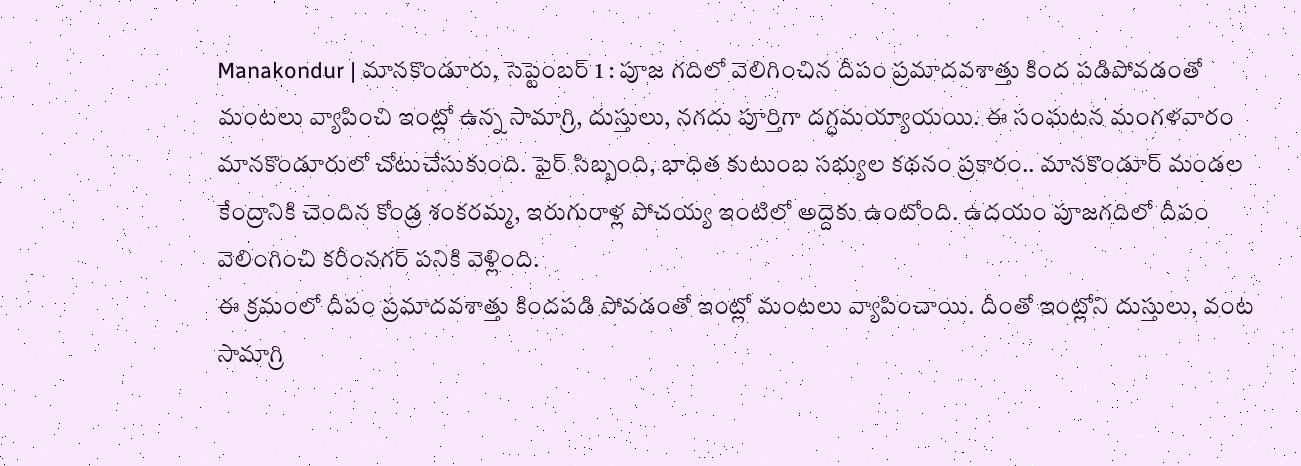Manakondur | మానకొండూరు, సెప్టెంబర్ 1 : పూజ గదిలో వెలిగించిన దీపం ప్రమాదవశాత్తు కింద పడిపోవడంతో మంటలు వ్యాపించి ఇంట్లో ఉన్న సామాగ్రి, దుస్తులు, నగదు పూర్తిగా దగ్ధమయ్యాయయి. ఈ సంఘటన మంగళవారం మానకొండూరులో చోటుచేసుకుంది. ఫైర్ సిబ్బంది, భాధిత కుటుంబ సభ్యుల కథనం ప్రకారం.. మానకొండూర్ మండల కేంద్రానికి చెందిన కోండ్ర శంకరమ్మ, ఇరుగురాళ్ల పోచయ్య ఇంటిలో అద్దెకు ఉంటోంది. ఉదయం పూజగదిలో దీపం వెలింగించి కరీంనగర్ పనికి వెళ్లింది.
ఈ క్రమంలో దీపం ప్రమాదవశాత్తు కిందపడి పోవడంతో ఇంట్లో మంటలు వ్యాపించాయి. దీంతో ఇంట్లోని దుస్తులు, వంట సామాగ్రి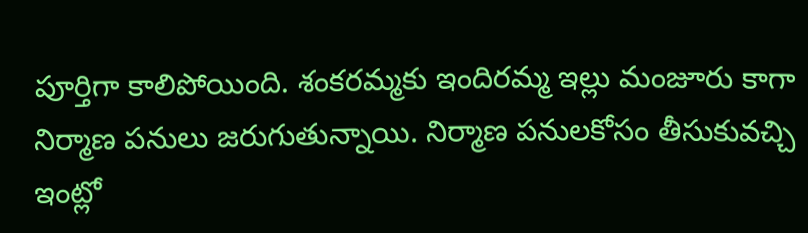పూర్తిగా కాలిపోయింది. శంకరమ్మకు ఇందిరమ్మ ఇల్లు మంజూరు కాగా నిర్మాణ పనులు జరుగుతున్నాయి. నిర్మాణ పనులకోసం తీసుకువచ్చి ఇంట్లో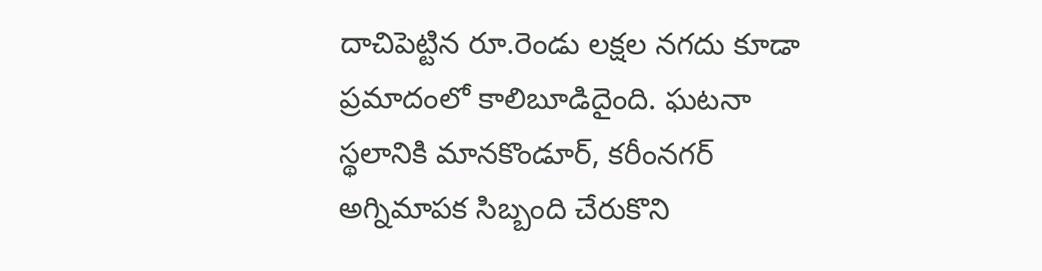దాచిపెట్టిన రూ.రెండు లక్షల నగదు కూడా ప్రమాదంలో కాలిబూడిదైంది. ఘటనా స్థలానికి మానకొండూర్, కరీంనగర్ అగ్నిమాపక సిబ్బంది చేరుకొని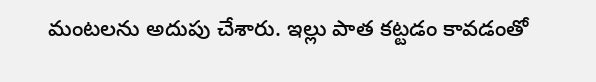మంటలను అదుపు చేశారు. ఇల్లు పాత కట్టడం కావడంతో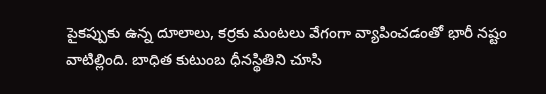పైకప్పుకు ఉన్న దూలాలు, కర్రకు మంటలు వేగంగా వ్యాపించడంతో భారీ నష్టం వాటిల్లింది. బాధిత కుటుంబ ధీనస్థితిని చూసి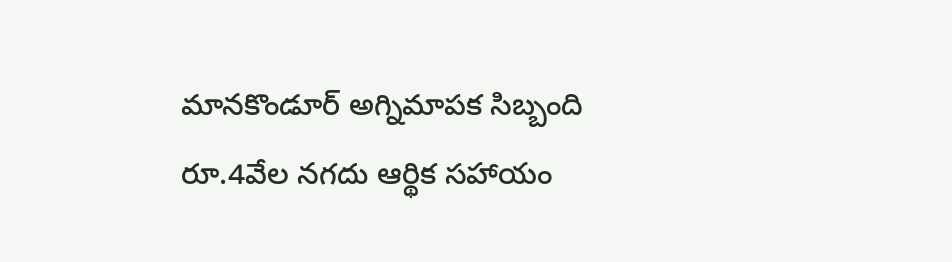మానకొండూర్ అగ్నిమాపక సిబ్బంది రూ.4వేల నగదు ఆర్థిక సహాయం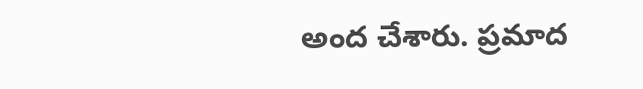అంద చేశారు. ప్రమాద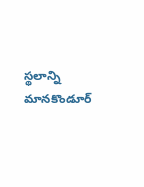స్థలాన్ని మానకొండూర్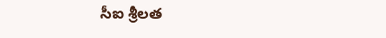సీఐ శ్రీలత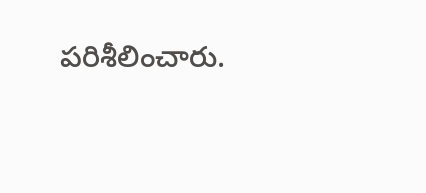పరిశీలించారు.